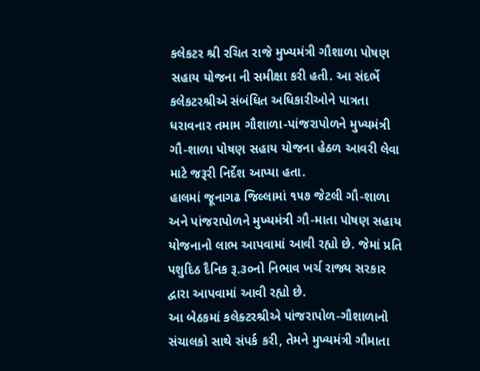કલેકટર શ્રી રચિત રાજે મુખ્યમંત્રી ગૌશાળા પોષણ સહાય યોજના ની સમીક્ષા કરી હતી. આ સંદર્ભે કલેકટરશ્રીએ સંબંધિત અધિકારીઓને પાત્રતા ધરાવનાર તમામ ગૌશાળા-પાંજરાપોળને મુખ્યમંત્રી ગૌ-શાળા પોષણ સહાય યોજના હેઠળ આવરી લેવા માટે જરૂરી નિર્દેશ આપ્યા હતા.
હાલમાં જૂનાગઢ જિલ્લામાં ૧૫૭ જેટલી ગૌ-શાળા અને પાંજરાપોળને મુખ્યમંત્રી ગૌ-માતા પોષણ સહાય યોજનાનો લાભ આપવામાં આવી રહ્યો છે. જેમાં પ્રતિ પશુદિઠ દૈનિક રૂ.૩૦નો નિભાવ ખર્ચ રાજ્ય સરકાર દ્વારા આપવામાં આવી રહ્યો છે.
આ બેઠકમાં કલેક્ટરશ્રીએ પાંજરાપોળ-ગૌશાળાનો સંચાલકો સાથે સંપર્ક કરી, તેમને મુખ્યમંત્રી ગૌમાતા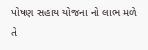પોષણ સહાય યોજના નો લાભ મળે તે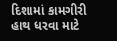દિશામાં કામગીરી હાથ ધરવા માટે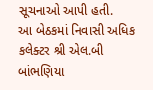સૂચનાઓ આપી હતી.
આ બેઠકમાં નિવાસી અધિક કલેક્ટર શ્રી એલ.બી બાંભણિયા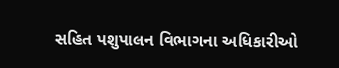સહિત પશુપાલન વિભાગના અધિકારીઓ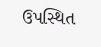ઉપસ્થિત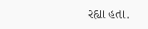રહ્યા હતા.